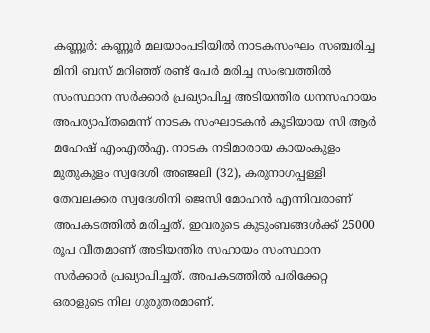കണ്ണൂർ: കണ്ണൂർ മലയാംപടിയിൽ നാടകസംഘം സഞ്ചരിച്ച മിനി ബസ് മറിഞ്ഞ് രണ്ട് പേർ മരിച്ച സംഭവത്തിൽ സംസ്ഥാന സർക്കാർ പ്രഖ്യാപിച്ച അടിയന്തിര ധനസഹായം അപര്യാപ്തമെന്ന് നാടക സംഘാടകൻ കൂടിയായ സി ആർ മഹേഷ് എംഎൽഎ. നാടക നടിമാരായ കായംകുളം മുതുകുളം സ്വദേശി അഞ്ജലി (32), കരുനാഗപ്പള്ളി തേവലക്കര സ്വദേശിനി ജെസി മോഹൻ എന്നിവരാണ് അപകടത്തിൽ മരിച്ചത്. ഇവരുടെ കുടുംബങ്ങൾക്ക് 25000 രൂപ വീതമാണ് അടിയന്തിര സഹായം സംസ്ഥാന സർക്കാർ പ്രഖ്യാപിച്ചത്. അപകടത്തിൽ പരിക്കേറ്റ ഒരാളുടെ നില ഗുരുതരമാണ്.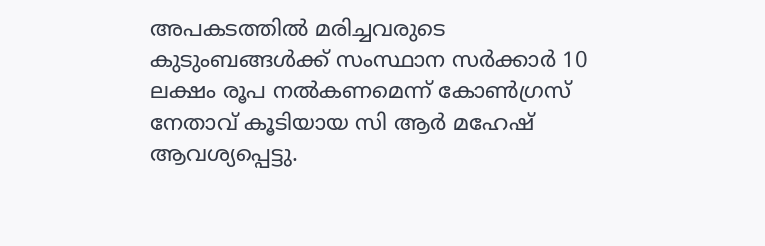അപകടത്തിൽ മരിച്ചവരുടെ കുടുംബങ്ങൾക്ക് സംസ്ഥാന സർക്കാർ 10 ലക്ഷം രൂപ നൽകണമെന്ന് കോൺഗ്രസ് നേതാവ് കൂടിയായ സി ആർ മഹേഷ് ആവശ്യപ്പെട്ടു.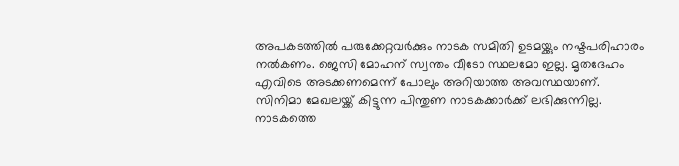അപകടത്തിൽ പരുക്കേറ്റവർക്കും നാടക സമിതി ഉടമയ്ക്കും നഷ്ടപരിഹാരം നൽകണം. ജെസി മോഹന് സ്വന്തം വീടോ സ്ഥലമോ ഇല്ല. മൃതദേഹം എവിടെ അടക്കണമെന്ന് പോലും അറിയാത്ത അവസ്ഥയാണ്. സിനിമാ മേഖലയ്ക്ക് കിട്ടുന്ന പിന്തുണ നാടകക്കാർക്ക് ലഭിക്കുന്നില്ല. നാടകത്തെ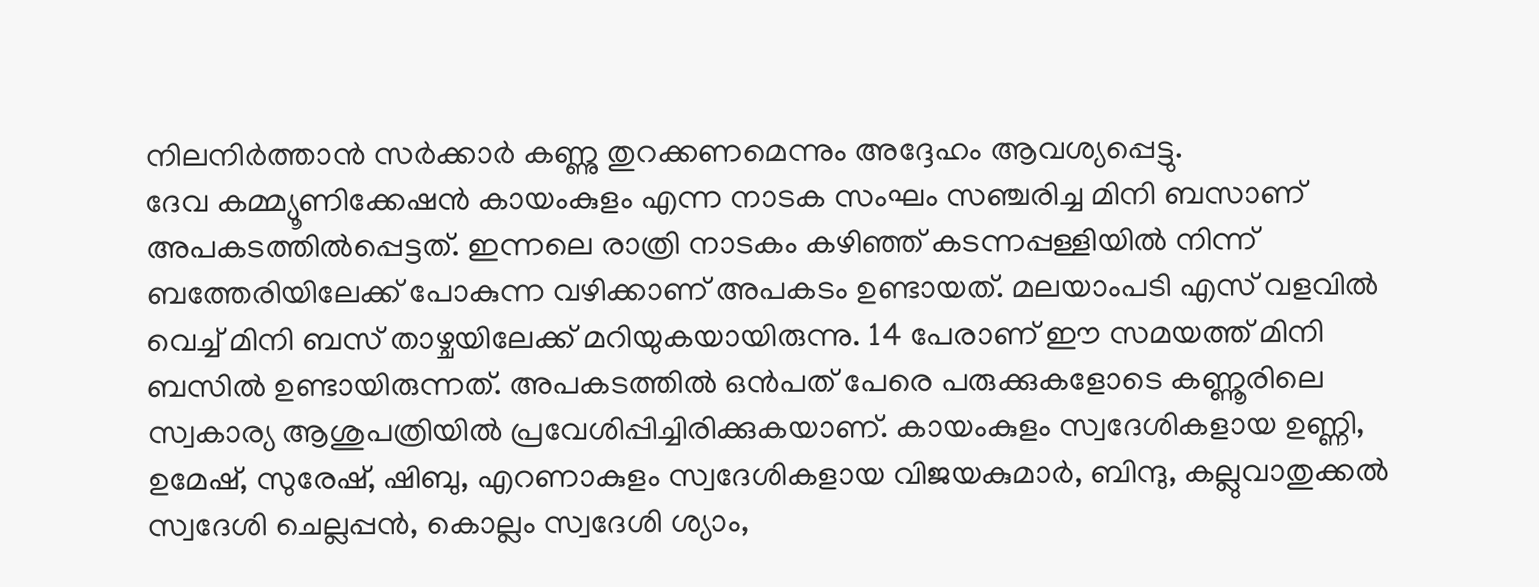നിലനിർത്താൻ സർക്കാർ കണ്ണു തുറക്കണമെന്നും അദ്ദേഹം ആവശ്യപ്പെട്ടു.
ദേവ കമ്മ്യൂണിക്കേഷൻ കായംകുളം എന്ന നാടക സംഘം സഞ്ചരിച്ച മിനി ബസാണ് അപകടത്തിൽപ്പെട്ടത്. ഇന്നലെ രാത്രി നാടകം കഴിഞ്ഞ് കടന്നപ്പള്ളിയിൽ നിന്ന് ബത്തേരിയിലേക്ക് പോകുന്ന വഴിക്കാണ് അപകടം ഉണ്ടായത്. മലയാംപടി എസ് വളവിൽ വെച്ച് മിനി ബസ് താഴ്ചയിലേക്ക് മറിയുകയായിരുന്നു. 14 പേരാണ് ഈ സമയത്ത് മിനി ബസിൽ ഉണ്ടായിരുന്നത്. അപകടത്തിൽ ഒൻപത് പേരെ പരുക്കുകളോടെ കണ്ണൂരിലെ സ്വകാര്യ ആശുപത്രിയിൽ പ്രവേശിപ്പിച്ചിരിക്കുകയാണ്. കായംകുളം സ്വദേശികളായ ഉണ്ണി, ഉമേഷ്, സുരേഷ്, ഷിബു, എറണാകുളം സ്വദേശികളായ വിജയകുമാർ, ബിന്ദു, കല്ലുവാതുക്കൽ സ്വദേശി ചെല്ലപ്പൻ, കൊല്ലം സ്വദേശി ശ്യാം,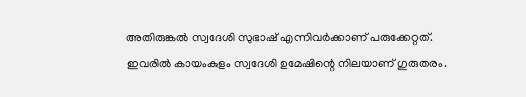അതിരുങ്കൽ സ്വദേശി സുഭാഷ് എന്നിവർക്കാണ് പരുക്കേറ്റത്. ഇവരിൽ കായംകുളം സ്വദേശി ഉമേഷിന്റെ നിലയാണ് ഗുരുതരം.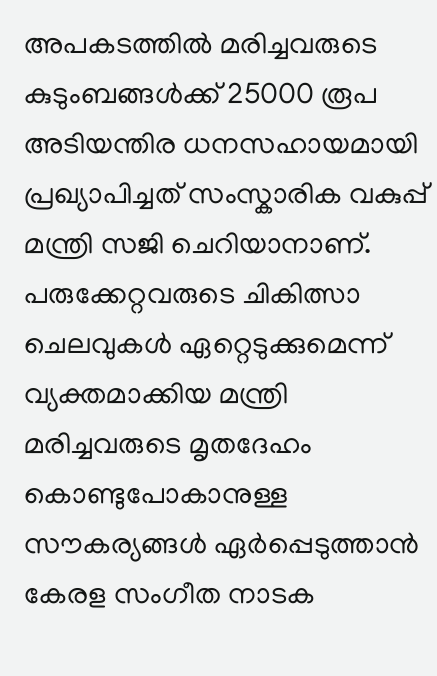അപകടത്തിൽ മരിച്ചവരുടെ കുടുംബങ്ങൾക്ക് 25000 രൂപ അടിയന്തിര ധനസഹായമായി പ്രഖ്യാപിച്ചത് സംസ്കാരിക വകുപ്പ് മന്ത്രി സജി ചെറിയാനാണ്. പരുക്കേറ്റവരുടെ ചികിത്സാ ചെലവുകൾ ഏറ്റെടുക്കുമെന്ന് വ്യക്തമാക്കിയ മന്ത്രി മരിച്ചവരുടെ മൃതദേഹം കൊണ്ടുപോകാനുള്ള സൗകര്യങ്ങൾ ഏർപ്പെടുത്താൻ കേരള സംഗീത നാടക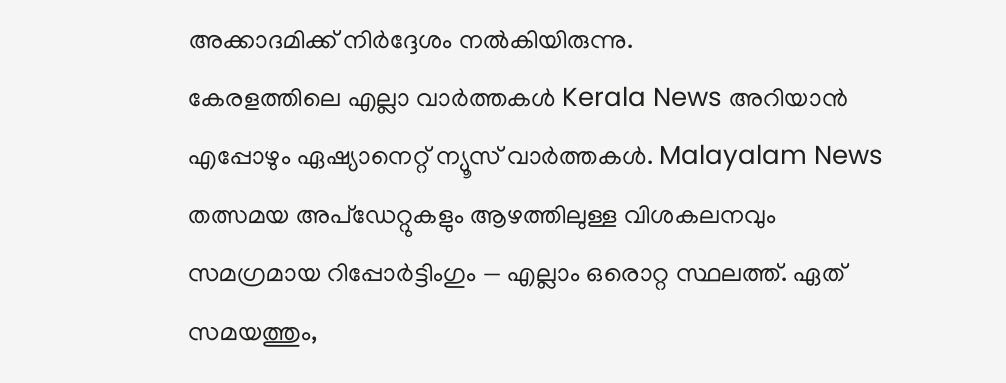അക്കാദമിക്ക് നിർദ്ദേശം നൽകിയിരുന്നു.
കേരളത്തിലെ എല്ലാ വാർത്തകൾ Kerala News അറിയാൻ എപ്പോഴും ഏഷ്യാനെറ്റ് ന്യൂസ് വാർത്തകൾ. Malayalam News തത്സമയ അപ്ഡേറ്റുകളും ആഴത്തിലുള്ള വിശകലനവും സമഗ്രമായ റിപ്പോർട്ടിംഗും — എല്ലാം ഒരൊറ്റ സ്ഥലത്ത്. ഏത് സമയത്തും,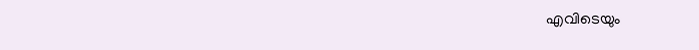എവിടെയും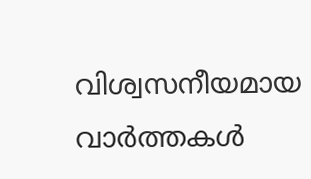വിശ്വസനീയമായ വാർത്തകൾ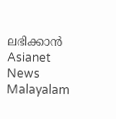ലഭിക്കാൻ Asianet News Malayalam